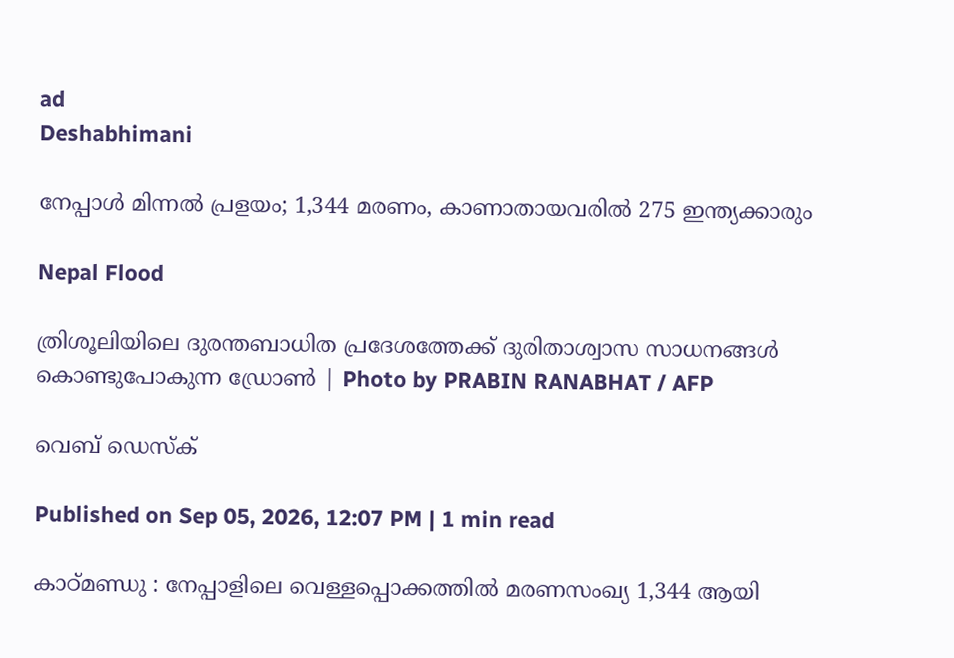ad
Deshabhimani

നേപ്പാൾ മിന്നൽ പ്രളയം; 1,344 മരണം, കാണാതായവരിൽ 275 ഇന്ത്യക്കാരും

Nepal Flood

ത്രിശൂലിയിലെ ദുരന്തബാധിത പ്രദേശത്തേക്ക് ദുരിതാശ്വാസ സാധനങ്ങൾ കൊണ്ടുപോകുന്ന ഡ്രോൺ | Photo by PRABIN RANABHAT / AFP

വെബ് ഡെസ്ക്

Published on Sep 05, 2026, 12:07 PM | 1 min read

കാഠ്മണ്ഡു : നേപ്പാളിലെ വെള്ളപ്പൊക്കത്തിൽ മരണസംഖ്യ 1,344 ആയി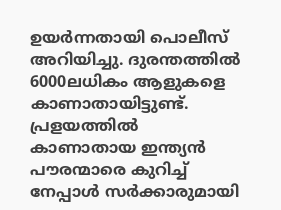ഉയർന്നതായി പൊലീസ് അറിയിച്ചു. ദുരന്തത്തിൽ 6000ലധികം ആളുകളെ കാണാതായിട്ടുണ്ട്. പ്രളയത്തിൽ കാണാതായ ഇന്ത്യൻ പൗരന്മാരെ കുറിച്ച് നേപ്പാൾ സർക്കാരുമായി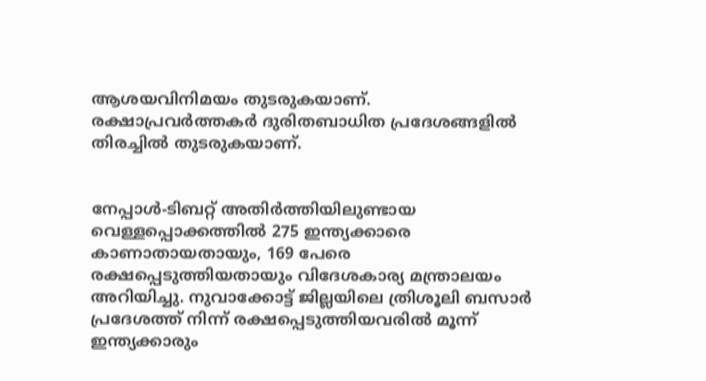ആശയവിനിമയം തുടരുകയാണ്. രക്ഷാപ്രവർത്തകർ ദുരിതബാധിത പ്രദേശങ്ങളിൽ തിരച്ചിൽ തുടരുകയാണ്.


നേപ്പാൾ-ടിബറ്റ് അതിർത്തിയിലുണ്ടായ വെള്ളപ്പൊക്കത്തിൽ 275 ഇന്ത്യക്കാരെ കാണാതായതായും, 169 പേരെ രക്ഷപ്പെടുത്തിയതായും വിദേശകാര്യ മന്ത്രാലയം അറിയിച്ചു. നുവാക്കോട്ട് ജില്ലയിലെ ത്രിശൂലി ബസാർ പ്രദേശത്ത് നിന്ന് രക്ഷപ്പെടുത്തിയവരിൽ മൂന്ന് ഇന്ത്യക്കാരും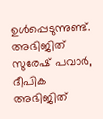ഉൾപ്പെടുന്നുണ്ട്. അഭിജിത് സുരേഷ് പവാർ, ദീപിക അഭിജിത്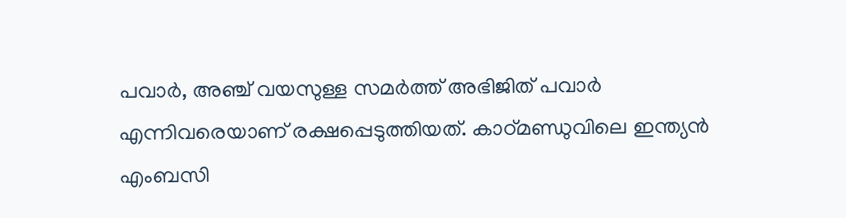പവാർ, അഞ്ച് വയസുള്ള സമർത്ത് അഭിജിത് പവാർ എന്നിവരെയാണ് രക്ഷപ്പെടുത്തിയത്. കാഠ്മണ്ഡുവിലെ ഇന്ത്യൻ എംബസി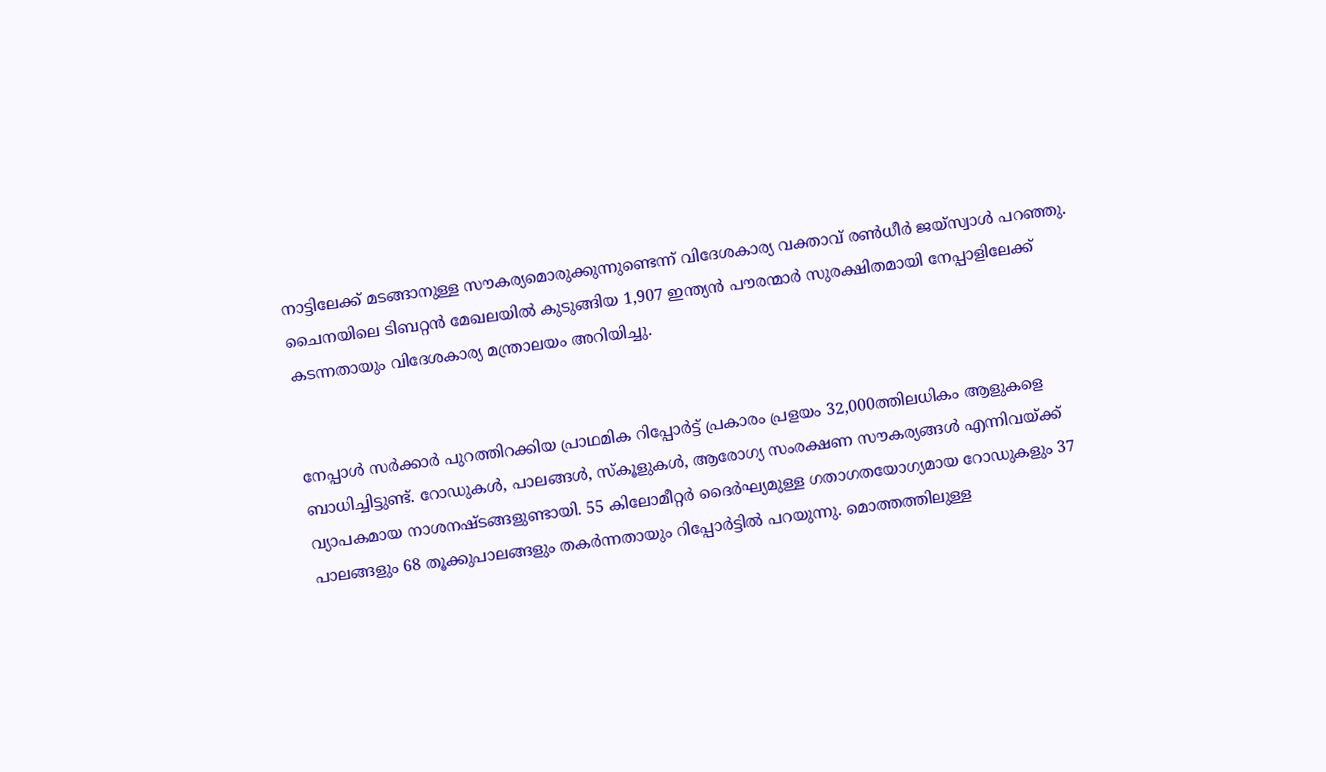നാട്ടിലേക്ക് മടങ്ങാനുള്ള സൗകര്യമൊരുക്കുന്നുണ്ടെന്ന് വിദേശകാര്യ വക്താവ് രൺധീർ ജയ്‌സ്വാൾ പറഞ്ഞു. ചൈനയിലെ ടിബറ്റൻ മേഖലയിൽ കുടുങ്ങിയ 1,907 ഇന്ത്യൻ പൗരന്മാർ സുരക്ഷിതമായി നേപ്പാളിലേക്ക് കടന്നതായും വിദേശകാര്യ മന്ത്രാലയം അറിയിച്ചു.


നേപ്പാൾ സർക്കാർ പുറത്തിറക്കിയ പ്രാഥമിക റിപ്പോർട്ട് പ്രകാരം പ്രളയം 32,000ത്തിലധികം ആളുകളെ ബാധിച്ചിട്ടുണ്ട്. റോഡുകൾ, പാലങ്ങൾ, സ്കൂളുകൾ, ആരോഗ്യ സംരക്ഷണ സൗകര്യങ്ങൾ എന്നിവയ്ക്ക് വ്യാപകമായ നാശനഷ്ടങ്ങളുണ്ടായി. 55 കിലോമീറ്റർ ദൈർഘ്യമുള്ള ഗതാഗതയോഗ്യമായ റോഡുകളും 37 പാലങ്ങളും 68 തൂക്കുപാലങ്ങളും തകർന്നതായും റിപ്പോർട്ടിൽ പറയുന്നു. മൊത്തത്തിലുള്ള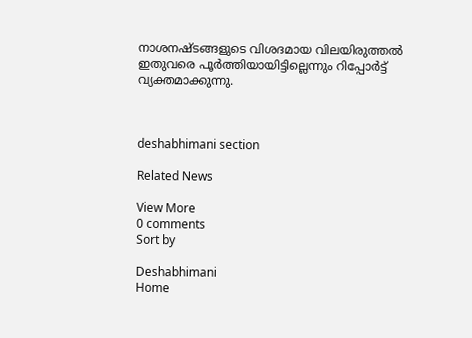നാശനഷ്ടങ്ങളുടെ വിശദമായ വിലയിരുത്തൽ ഇതുവരെ പൂർത്തിയായിട്ടില്ലെന്നും റിപ്പോർട്ട് വ്യക്തമാക്കുന്നു.



deshabhimani section

Related News

View More
0 comments
Sort by

Deshabhimani
Home